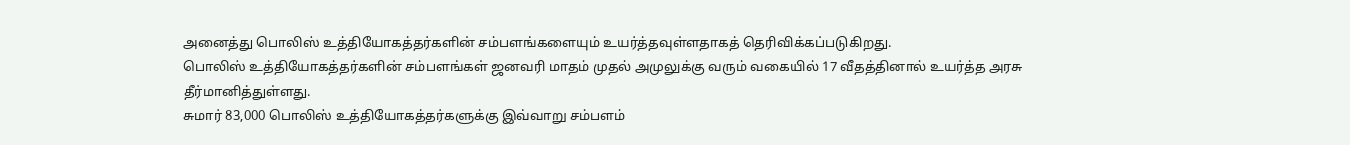அனைத்து பொலிஸ் உத்தியோகத்தர்களின் சம்பளங்களையும் உயர்த்தவுள்ளதாகத் தெரிவிக்கப்படுகிறது.
பொலிஸ் உத்தியோகத்தர்களின் சம்பளங்கள் ஜனவரி மாதம் முதல் அமுலுக்கு வரும் வகையில் 17 வீதத்தினால் உயர்த்த அரசு தீர்மானித்துள்ளது.
சுமார் 83,000 பொலிஸ் உத்தியோகத்தர்களுக்கு இவ்வாறு சம்பளம்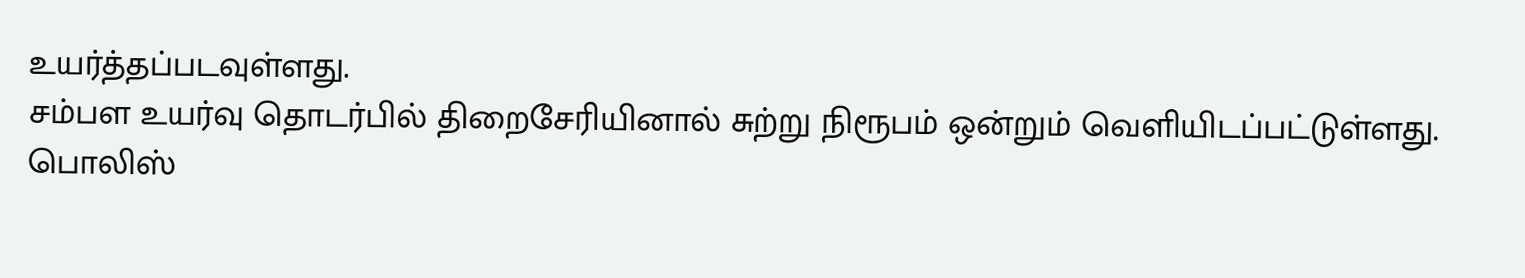உயர்த்தப்படவுள்ளது.
சம்பள உயர்வு தொடர்பில் திறைசேரியினால் சுற்று நிரூபம் ஒன்றும் வெளியிடப்பட்டுள்ளது.
பொலிஸ்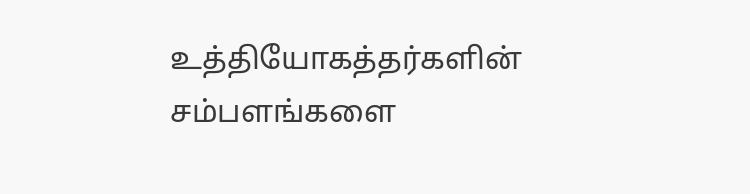உத்தியோகத்தர்களின் சம்பளங்களை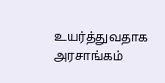உயர்த்துவதாக அரசாங்கம்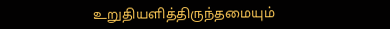உறுதியளித்திருந்தமையும்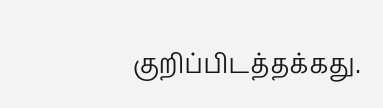குறிப்பிடத்தக்கது.